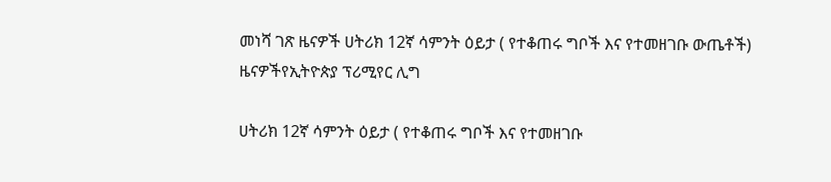መነሻ ገጽ ዜናዎች ሀትሪክ 12ኛ ሳምንት ዕይታ ( የተቆጠሩ ግቦች እና የተመዘገቡ ውጤቶች)
ዜናዎችየኢትዮጵያ ፕሪሚየር ሊግ

ሀትሪክ 12ኛ ሳምንት ዕይታ ( የተቆጠሩ ግቦች እና የተመዘገቡ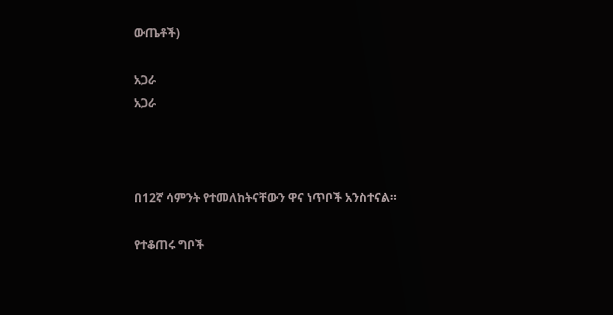ውጤቶች)

አጋራ
አጋራ



በ12ኛ ሳምንት የተመለከትናቸውን ዋና ነጥቦች አንስተናል።

የተቆጠሩ ግቦች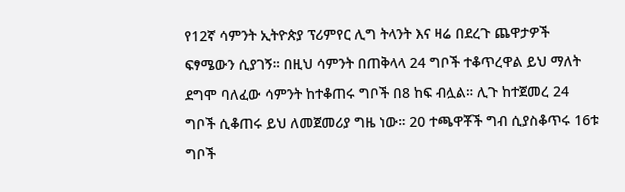የ12ኛ ሳምንት ኢትዮጵያ ፕሪምየር ሊግ ትላንት እና ዛሬ በደረጉ ጨዋታዎች ፍፃሜውን ሲያገኝ። በዚህ ሳምንት በጠቅላላ 24 ግቦች ተቆጥረዋል ይህ ማለት ደግሞ ባለፈው ሳምንት ከተቆጠሩ ግቦች በ8 ከፍ ብሏል። ሊጉ ከተጀመረ 24 ግቦች ሲቆጠሩ ይህ ለመጀመሪያ ግዜ ነው። 20 ተጫዋቾች ግብ ሲያስቆጥሩ 16ቱ ግቦች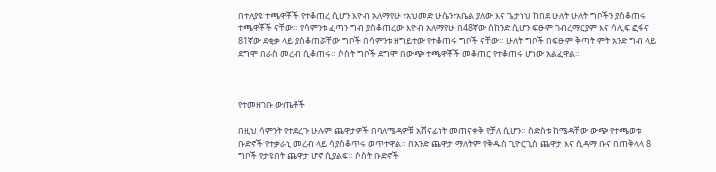በተለያዩ ተጫዋቾች የተቆጠረ ሲሆን እዮብ አለማየሁ ፣አህመድ ሁሴን፣አቤል ያለው እና ጌታነህ ከበደ ሁለት ሁለት ግቦችን ያስቆጠሩ ተጫዋቾች ናቸው። የሳምንቱ ፈጣን ግብ ያስቆጠረው እዮብ አለማየሁ በ48ኛው ሰከንድ ሲሆን ፍፁም ገብረማርያም እና ሳሊፍ ፎፋና 81ኛው ደቂቃ ላይ ያስቆጠሯቸው ግቦች በሳምንቱ ዘግይተው የተቆጠሩ ግቦች ናቸው። ሁለት ግቦች በፍፁም ቅጣት ምት አንድ ግብ ላይ ደግሞ በራስ መረብ ሲቆጠሩ። ሶስት ግቦች ደግሞ በውጭ ተጫዋቾች መቆጠር የተቆጠሩ ሆነው አልፈዋል።



የተመዘገቡ ውጤቶች

በዚህ ሳምንት የተደረጉ ሁሉም ጨዋታዎች በባለሜዳዎቹ አሸናፊነት መጠናቀቅ የቻለ ሲሆን። ስድስቱ ከሜዳቸው ውጭ የተጫወቱ ቡድኖች የተቃራኒ መረብ ላይ ሳያስቆጥሩ ወጥተዋል። በአንድ ጨዋታ ማለትም የቅዱስ ጊዮርጊስ ጨዋታ እና ሲዳማ ቡና በጠቅላላ 8 ግቦች የታዩበት ጨዋታ ሆኖ ሲያልፍ። ሶስት ቡድኖች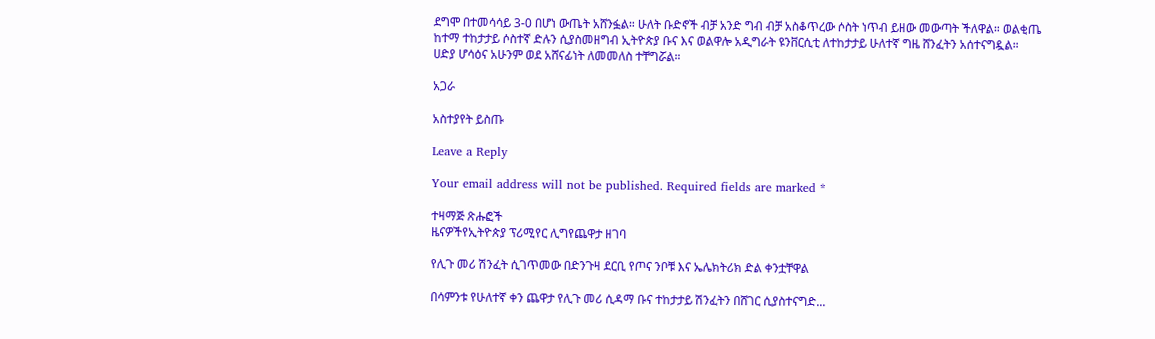ደግሞ በተመሳሳይ 3-0 በሆነ ውጤት አሸንፏል። ሁለት ቡድኖች ብቻ አንድ ግብ ብቻ አስቆጥረው ሶስት ነጥብ ይዘው መውጣት ችለዋል። ወልቂጤ ከተማ ተከታታይ ሶስተኛ ድሉን ሲያስመዘግብ ኢትዮጵያ ቡና እና ወልዋሎ አዲግራት ዩንቨርሲቲ ለተከታታይ ሁለተኛ ግዜ ሸንፈትን አሰተናግዷል። ሀድያ ሆሳዕና አሁንም ወደ አሸናፊነት ለመመለስ ተቸግሯል።

አጋራ

አስተያየት ይስጡ

Leave a Reply

Your email address will not be published. Required fields are marked *

ተዛማጅ ጽሑፎች
ዜናዎችየኢትዮጵያ ፕሪሚየር ሊግየጨዋታ ዘገባ

የሊጉ መሪ ሽንፈት ሲገጥመው በድንጉዛ ደርቢ የጦና ንቦቹ እና ኤሌክትሪክ ድል ቀንቷቸዋል

በሳምንቱ የሁለተኛ ቀን ጨዋታ የሊጉ መሪ ሲዳማ ቡና ተከታታይ ሽንፈትን በሸገር ሲያስተናግድ...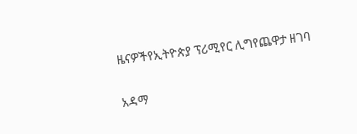ዜናዎችየኢትዮጵያ ፕሪሚየር ሊግየጨዋታ ዘገባ

አዳማ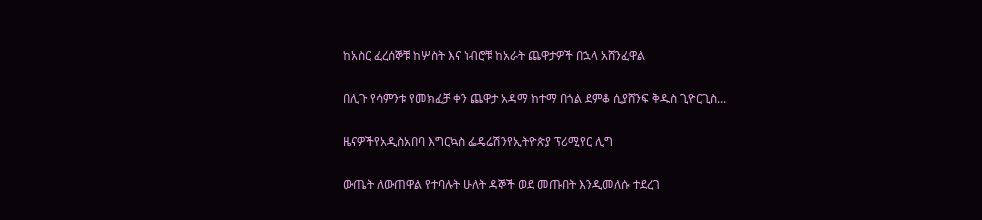ከአስር ፈረሰኞቹ ከሦስት እና ነብሮቹ ከአራት ጨዋታዎች በኋላ አሸንፈዋል

በሊጉ የሳምንቱ የመክፈቻ ቀን ጨዋታ አዳማ ከተማ በጎል ደምቆ ሲያሸንፍ ቅዱስ ጊዮርጊስ...

ዜናዎችየአዲስአበባ እግርኳስ ፌዴሬሽንየኢትዮጵያ ፕሪሚየር ሊግ

ውጤት ለውጠዋል የተባሉት ሁለት ዳኞች ወደ መጡበት እንዲመለሱ ተደረገ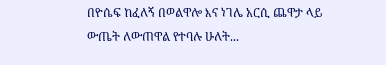በዮሴፍ ከፈለኝ በወልዋሎ እና ነገሌ አርሲ ጨዋታ ላይ ውጤት ለውጠዋል የተባሉ ሁለት...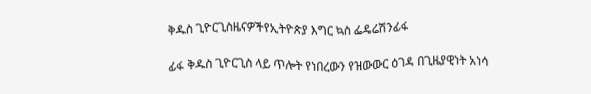ቅዱስ ጊዮርጊስዜናዎችየኢትዮጵያ እግር ኳስ ፌዴሬሽንፊፋ

ፊፋ ቅዱስ ጊዮርጊስ ላይ ጥሎት የነበረውን የዝውውር ዕገዳ በጊዜያዊነት አነሳ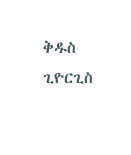ቅዱስ ጊዮርጊስ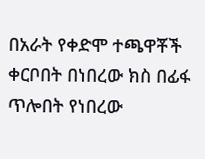በአራት የቀድሞ ተጫዋቾች ቀርቦበት በነበረው ክስ በፊፋ ጥሎበት የነበረው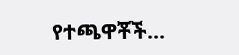የተጫዋቾች...